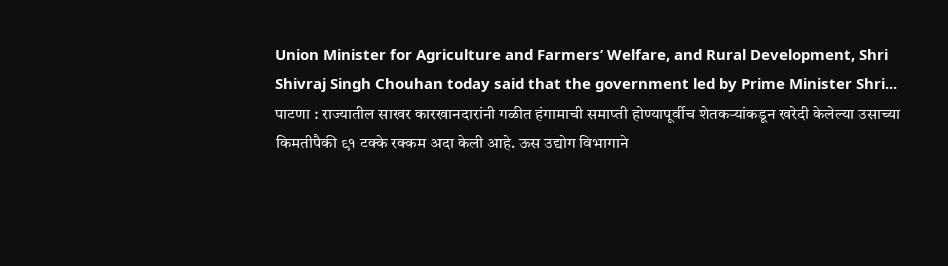Union Minister for Agriculture and Farmers’ Welfare, and Rural Development, Shri Shivraj Singh Chouhan today said that the government led by Prime Minister Shri...
पाटणा : राज्यातील साखर कारखानदारांनी गळीत हंगामाची समाप्ती होण्यापूर्वीच शेतकऱ्यांकडून खरेदी केलेल्या उसाच्या किमतीपैकी ९१ टक्के रक्कम अदा केली आहे. ऊस उद्योग विभागाने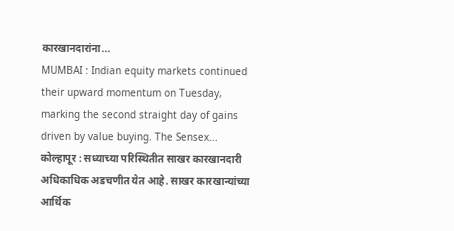कारखानदारांना...
MUMBAI : Indian equity markets continued their upward momentum on Tuesday, marking the second straight day of gains driven by value buying. The Sensex...
कोल्हापूर : सध्याच्या परिस्थितीत साखर कारखानदारी अधिकाधिक अडचणीत येत आहे. साखर कारखान्यांच्या आर्थिक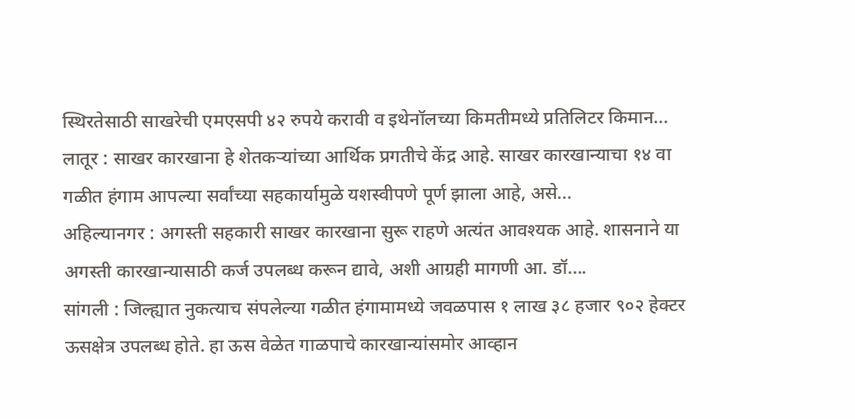स्थिरतेसाठी साखरेची एमएसपी ४२ रुपये करावी व इथेनॉलच्या किमतीमध्ये प्रतिलिटर किमान...
लातूर : साखर कारखाना हे शेतकऱ्यांच्या आर्थिक प्रगतीचे केंद्र आहे. साखर कारखान्याचा १४ वा गळीत हंगाम आपल्या सर्वांच्या सहकार्यामुळे यशस्वीपणे पूर्ण झाला आहे, असे...
अहिल्यानगर : अगस्ती सहकारी साखर कारखाना सुरू राहणे अत्यंत आवश्यक आहे. शासनाने या अगस्ती कारखान्यासाठी कर्ज उपलब्ध करून द्यावे, अशी आग्रही मागणी आ. डॉ....
सांगली : जिल्ह्यात नुकत्याच संपलेल्या गळीत हंगामामध्ये जवळपास १ लाख ३८ हजार ९०२ हेक्टर ऊसक्षेत्र उपलब्ध होते. हा ऊस वेळेत गाळपाचे कारखान्यांसमोर आव्हान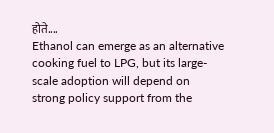होते....
Ethanol can emerge as an alternative cooking fuel to LPG, but its large-scale adoption will depend on strong policy support from the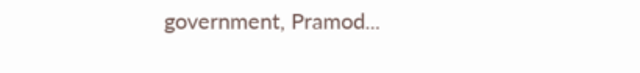government, Pramod...